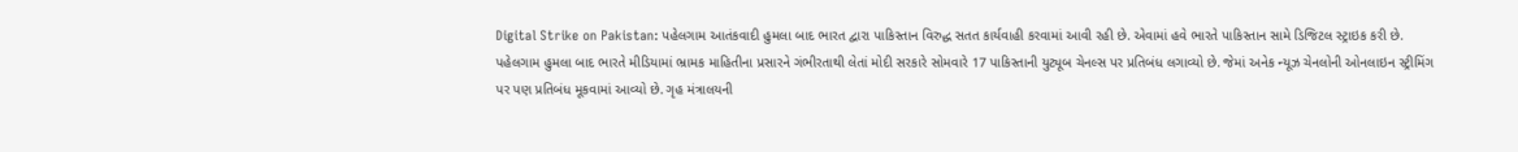Digital Strike on Pakistan: પહેલગામ આતંકવાદી હુમલા બાદ ભારત દ્વારા પાકિસ્તાન વિરુદ્ધ સતત કાર્યવાહી કરવામાં આવી રહી છે. એવામાં હવે ભારતે પાકિસ્તાન સામે ડિજિટલ સ્ટ્રાઇક કરી છે. પહેલગામ હુમલા બાદ ભારતે મીડિયામાં ભ્રામક માહિતીના પ્રસારને ગંભીરતાથી લેતાં મોદી સરકારે સોમવારે 17 પાકિસ્તાની યુટ્યૂબ ચેનલ્સ પર પ્રતિબંધ લગાવ્યો છે. જેમાં અનેક ન્યૂઝ ચેનલોની ઓનલાઇન સ્ટ્રીમિંગ પર પણ પ્રતિબંધ મૂકવામાં આવ્યો છે. ગૃહ મંત્રાલયની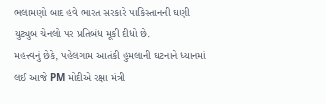ભલામણો બાદ હવે ભારત સરકારે પાકિસ્તાનની ઘણી યુટ્યુબ ચેનલો પર પ્રતિબંધ મૂકી દીધો છે.
મહત્ત્વનું છેકે, પહેલગામ આતંકી હુમલાની ઘટનાને ધ્યાનમાં લઈ આજે PM મોદીએ રક્ષા મંત્રી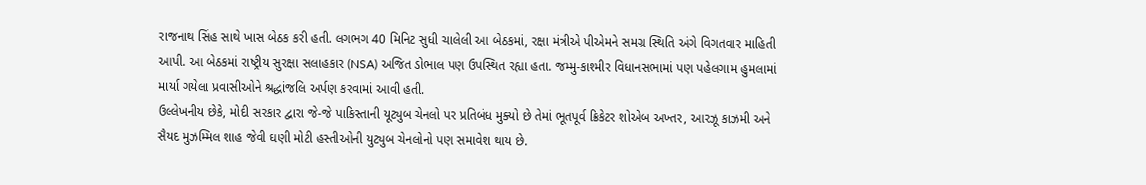રાજનાથ સિંહ સાથે ખાસ બેઠક કરી હતી. લગભગ 40 મિનિટ સુધી ચાલેલી આ બેઠકમાં, રક્ષા મંત્રીએ પીએમને સમગ્ર સ્થિતિ અંગે વિગતવાર માહિતી આપી. આ બેઠકમાં રાષ્ટ્રીય સુરક્ષા સલાહકાર (NSA) અજિત ડોભાલ પણ ઉપસ્થિત રહ્યા હતા. જમ્મુ-કાશ્મીર વિધાનસભામાં પણ પહેલગામ હુમલામાં માર્યા ગયેલા પ્રવાસીઓને શ્રદ્ધાંજલિ અર્પણ કરવામાં આવી હતી.
ઉલ્લેખનીય છેકે, મોદી સરકાર દ્વારા જે-જે પાકિસ્તાની યૂટ્યુબ ચેનલો પર પ્રતિબંધ મુક્યો છે તેમાં ભૂતપૂર્વ ક્રિકેટર શોએબ અખ્તર, આરઝૂ કાઝમી અને સૈયદ મુઝમ્મિલ શાહ જેવી ઘણી મોટી હસ્તીઓની યુટ્યુબ ચેનલોનો પણ સમાવેશ થાય છે.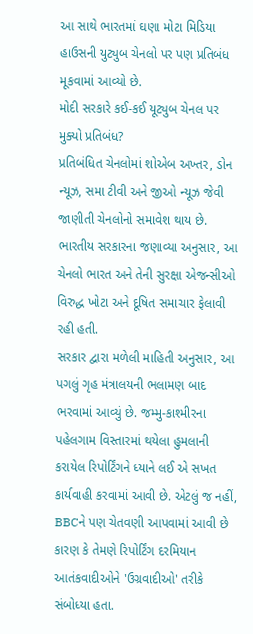આ સાથે ભારતમાં ઘણા મોટા મિડિયા હાઉસની યુટ્યુબ ચેનલો પર પણ પ્રતિબંધ મૂકવામાં આવ્યો છે.
મોદી સરકારે કઈ-કઈ યૂટ્યુબ ચેનલ પર મુક્યો પ્રતિબંધ?
પ્રતિબંધિત ચેનલોમાં શોએબ અખ્તર, ડોન ન્યૂઝ, સમા ટીવી અને જીઓ ન્યૂઝ જેવી જાણીતી ચેનલોનો સમાવેશ થાય છે. ભારતીય સરકારના જણાવ્યા અનુસાર, આ ચેનલો ભારત અને તેની સુરક્ષા એજન્સીઓ વિરુદ્ધ ખોટા અને દૂષિત સમાચાર ફેલાવી રહી હતી.
સરકાર દ્વારા મળેલી માહિતી અનુસાર, આ પગલું ગૃહ મંત્રાલયની ભલામણ બાદ ભરવામાં આવ્યું છે. જમ્મુ-કાશ્મીરના પહેલગામ વિસ્તારમાં થયેલા હુમલાની કરાયેલ રિપોર્ટિંગને ધ્યાને લઈ એ સખત કાર્યવાહી કરવામાં આવી છે. એટલું જ નહીં, BBCને પણ ચેતવણી આપવામાં આવી છે કારણ કે તેમણે રિપોર્ટિંગ દરમિયાન આતંકવાદીઓને 'ઉગ્રવાદીઓ' તરીકે સંબોધ્યા હતા.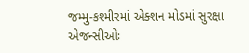જમ્મુ-કશ્મીરમાં એક્શન મોડમાં સુરક્ષા એજન્સીઓઃ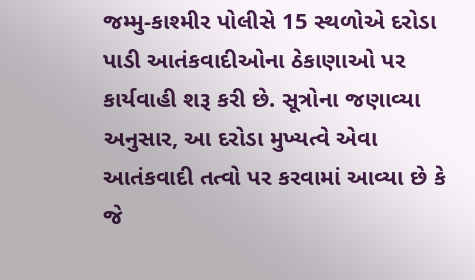જમ્મુ-કાશ્મીર પોલીસે 15 સ્થળોએ દરોડા પાડી આતંકવાદીઓના ઠેકાણાઓ પર કાર્યવાહી શરૂ કરી છે. સૂત્રોના જણાવ્યા અનુસાર, આ દરોડા મુખ્યત્વે એવા આતંકવાદી તત્વો પર કરવામાં આવ્યા છે કે જે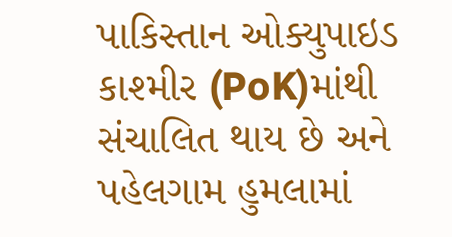પાકિસ્તાન ઓક્યુપાઇડ કાશ્મીર (PoK)માંથી સંચાલિત થાય છે અને પહેલગામ હુમલામાં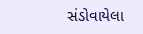સંડોવાયેલા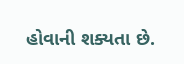હોવાની શક્યતા છે.